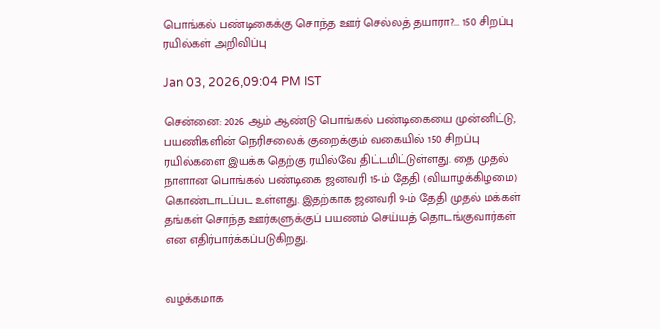பொங்கல் பண்டிகைக்கு சொந்த ஊர் செல்லத் தயாரா?... 150 சிறப்பு ரயில்கள் அறிவிப்பு

Jan 03, 2026,09:04 PM IST

சென்னை: 2026 ஆம் ஆண்டு பொங்கல் பண்டிகையை முன்னிட்டு, பயணிகளின் நெரிசலைக் குறைக்கும் வகையில் 150 சிறப்பு ரயில்களை இயக்க தெற்கு ரயில்வே திட்டமிட்டுள்ளது. தை முதல் நாளான பொங்கல் பண்டிகை ஜனவரி 15-ம் தேதி (வியாழக்கிழமை) கொண்டாடப்பட உள்ளது. இதற்காக ஜனவரி 9-ம் தேதி முதல் மக்கள் தங்கள் சொந்த ஊர்களுக்குப் பயணம் செய்யத் தொடங்குவார்கள் என எதிர்பார்க்கப்படுகிறது.


வழக்கமாக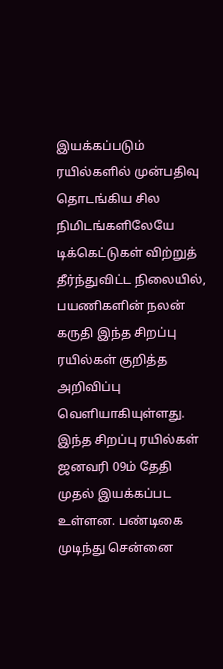இயக்கப்படும் ரயில்களில் முன்பதிவு தொடங்கிய சில நிமிடங்களிலேயே டிக்கெட்டுகள் விற்றுத் தீர்ந்துவிட்ட நிலையில், பயணிகளின் நலன் கருதி இந்த சிறப்பு ரயில்கள் குறித்த அறிவிப்பு வெளியாகியுள்ளது. இந்த சிறப்பு ரயில்கள் ஜனவரி 09ம் தேதி முதல் இயக்கப்பட உள்ளன. பண்டிகை முடிந்து சென்னை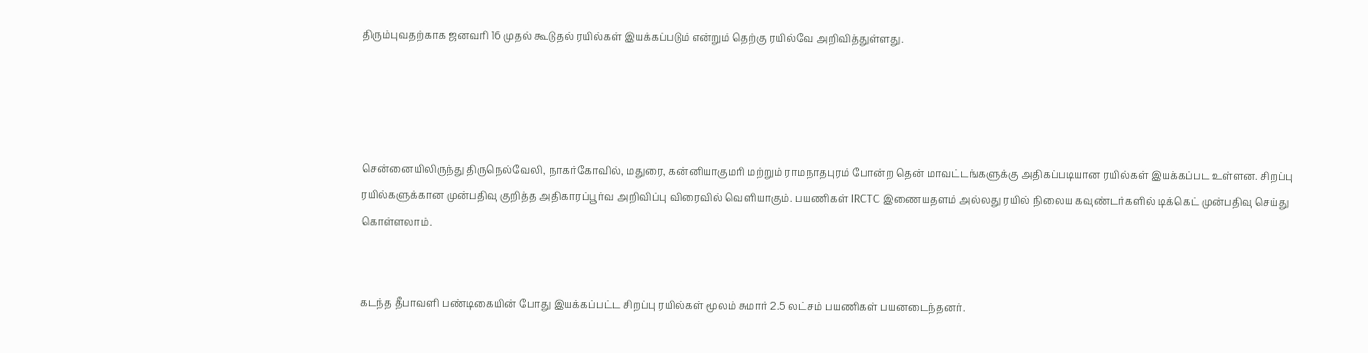திரும்புவதற்காக ஜனவரி 16 முதல் கூடுதல் ரயில்கள் இயக்கப்படும் என்றும் தெற்கு ரயில்வே அறிவித்துள்ளது.




சென்னையிலிருந்து திருநெல்வேலி, நாகர்கோவில், மதுரை, கன்னியாகுமரி மற்றும் ராமநாதபுரம் போன்ற தென் மாவட்டங்களுக்கு அதிகப்படியான ரயில்கள் இயக்கப்பட உள்ளன. சிறப்பு ரயில்களுக்கான முன்பதிவு குறித்த அதிகாரப்பூர்வ அறிவிப்பு விரைவில் வெளியாகும். பயணிகள் IRCTC இணையதளம் அல்லது ரயில் நிலைய கவுண்டர்களில் டிக்கெட் முன்பதிவு செய்து கொள்ளலாம்.


கடந்த தீபாவளி பண்டிகையின் போது இயக்கப்பட்ட சிறப்பு ரயில்கள் மூலம் சுமார் 2.5 லட்சம் பயணிகள் பயனடைந்தனர்.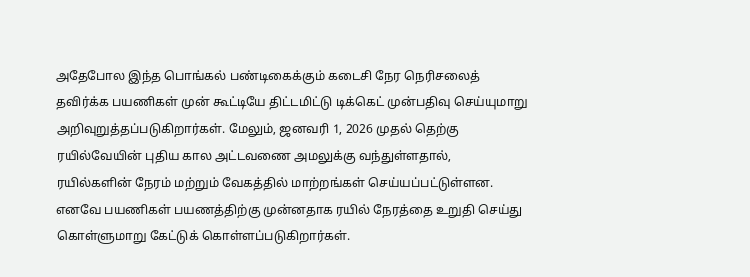அதேபோல இந்த பொங்கல் பண்டிகைக்கும் கடைசி நேர நெரிசலைத் தவிர்க்க பயணிகள் முன் கூட்டியே திட்டமிட்டு டிக்கெட் முன்பதிவு செய்யுமாறு அறிவுறுத்தப்படுகிறார்கள். மேலும், ஜனவரி 1, 2026 முதல் தெற்கு ரயில்வேயின் புதிய கால அட்டவணை அமலுக்கு வந்துள்ளதால், ரயில்களின் நேரம் மற்றும் வேகத்தில் மாற்றங்கள் செய்யப்பட்டுள்ளன. எனவே பயணிகள் பயணத்திற்கு முன்னதாக ரயில் நேரத்தை உறுதி செய்து கொள்ளுமாறு கேட்டுக் கொள்ளப்படுகிறார்கள்.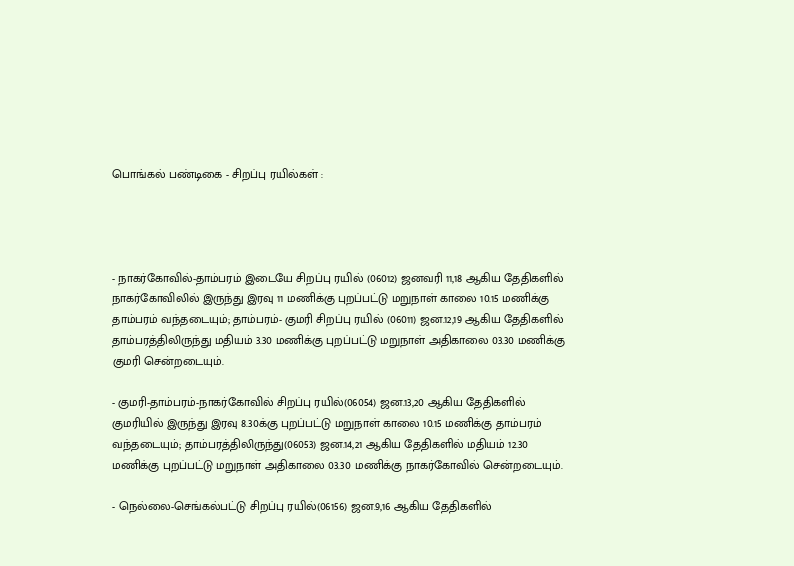பொங்கல் பண்டிகை - சிறப்பு ரயில்கள் :




- நாகர்கோவில்-தாம்பரம் இடையே சிறப்பு ரயில் (06012) ஜனவரி 11,18 ஆகிய தேதிகளில் நாகர்கோவிலில் இருந்து இரவு 11 மணிக்கு புறப்பட்டு மறுநாள் காலை 10.15 மணிக்கு தாம்பரம் வந்தடையும்; தாம்பரம்- குமரி சிறப்பு ரயில் (06011) ஜன.12,19 ஆகிய தேதிகளில் தாம்பரத்திலிருந்து மதியம் 3.30 மணிக்கு புறப்பட்டு மறுநாள் அதிகாலை 03.30 மணிக்கு குமரி சென்றடையும்.

- குமரி-தாம்பரம்-நாகர்கோவில் சிறப்பு ரயில்(06054) ஜன.13,20 ஆகிய தேதிகளில் குமரியில் இருந்து இரவு 8.30க்கு புறப்பட்டு மறுநாள் காலை 10.15 மணிக்கு தாம்பரம் வந்தடையும்; தாம்பரத்திலிருந்து(06053) ஜன.14,21 ஆகிய தேதிகளில் மதியம் 12.30 மணிக்கு புறப்பட்டு மறுநாள் அதிகாலை 03.30 மணிக்கு நாகர்கோவில் சென்றடையும்.

- நெல்லை-செங்கல்பட்டு சிறப்பு ரயில்(06156) ஜன.9,16 ஆகிய தேதிகளில்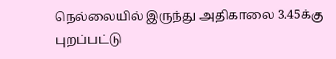நெல்லையில் இருந்து அதிகாலை 3.45க்கு புறப்பட்டு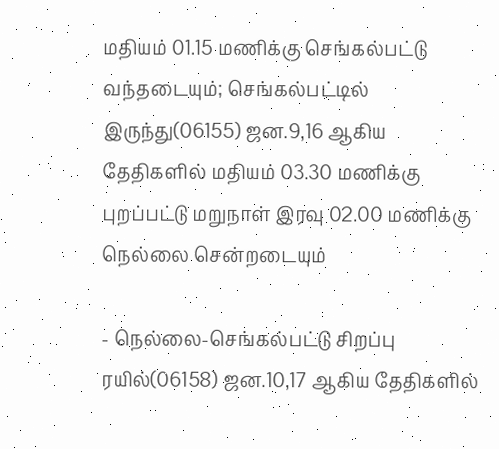மதியம் 01.15 மணிக்கு செங்கல்பட்டு வந்தடையும்; செங்கல்பட்டில் இருந்து(06155) ஜன.9,16 ஆகிய தேதிகளில் மதியம் 03.30 மணிக்கு புறப்பட்டு மறுநாள் இரவு 02.00 மணிக்கு நெல்லை சென்றடையும்

- நெல்லை-செங்கல்பட்டு சிறப்பு ரயில்(06158) ஜன.10,17 ஆகிய தேதிகளில்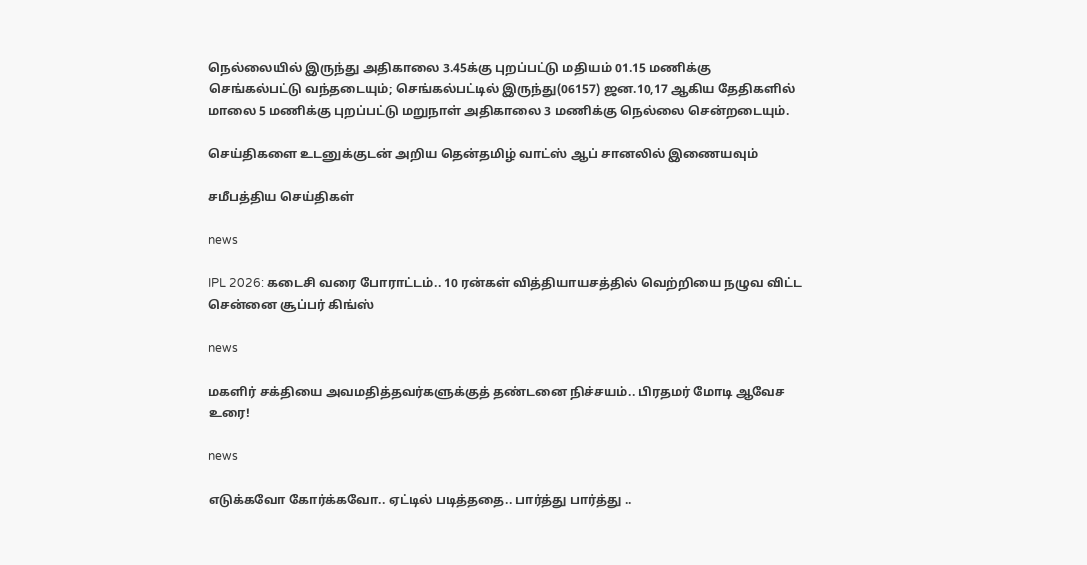நெல்லையில் இருந்து அதிகாலை 3.45க்கு புறப்பட்டு மதியம் 01.15 மணிக்கு செங்கல்பட்டு வந்தடையும்; செங்கல்பட்டில் இருந்து(06157) ஜன.10,17 ஆகிய தேதிகளில் மாலை 5 மணிக்கு புறப்பட்டு மறுநாள் அதிகாலை 3 மணிக்கு நெல்லை சென்றடையும்.

செய்திகளை உடனுக்குடன் அறிய தென்தமிழ் வாட்ஸ் ஆப் சானலில் இணையவும்

சமீபத்திய செய்திகள்

news

IPL 2026: கடைசி வரை போராட்டம்.. 10 ரன்கள் வித்தியாயசத்தில் வெற்றியை நழுவ விட்ட சென்னை சூப்பர் கிங்ஸ்

news

மகளிர் சக்தியை அவமதித்தவர்களுக்குத் தண்டனை நிச்சயம்.. பிரதமர் மோடி ஆவேச உரை!

news

எடுக்கவோ கோர்க்கவோ.. ஏட்டில் படித்ததை.. பார்த்து பார்த்து ..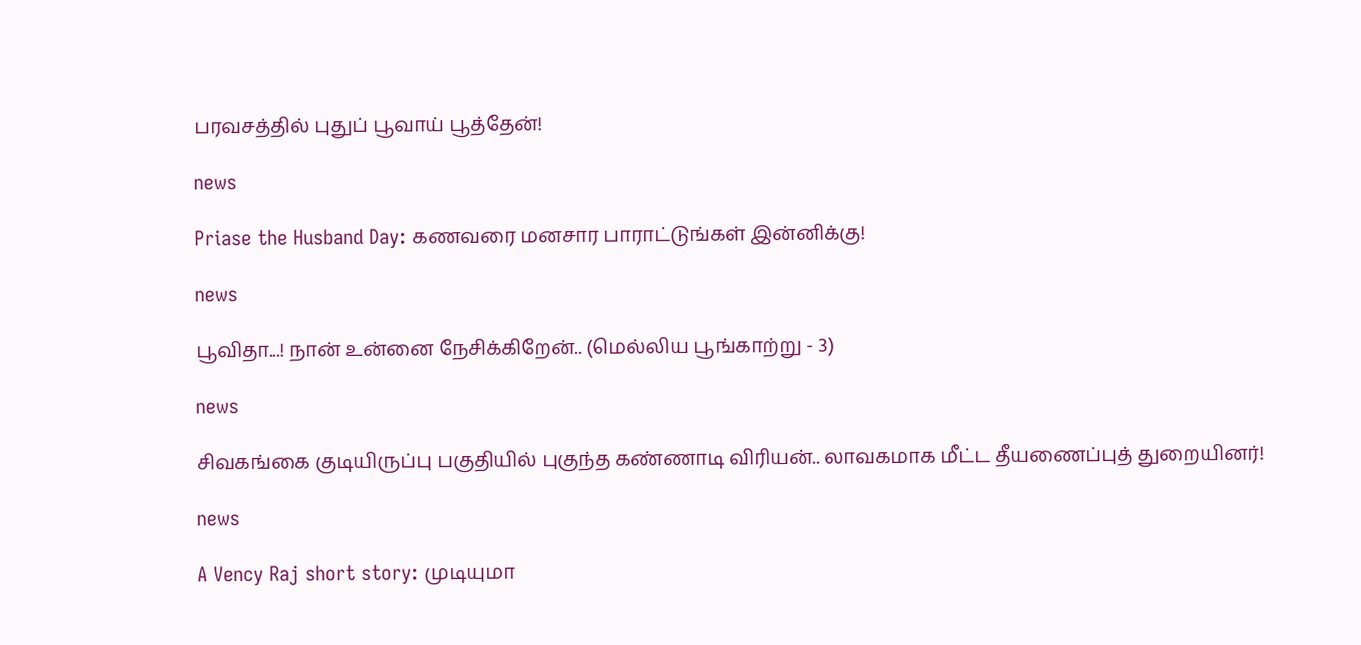பரவசத்தில் புதுப் பூவாய் பூத்தேன்!

news

Priase the Husband Day: கணவரை மனசார பாராட்டுங்கள் இன்னிக்கு!

news

பூவிதா...! நான் உன்னை நேசிக்கிறேன்.. (மெல்லிய பூங்காற்று - 3)

news

சிவகங்கை குடியிருப்பு பகுதியில் புகுந்த கண்ணாடி விரியன்.. லாவகமாக மீட்ட தீயணைப்புத் துறையினர்!

news

A Vency Raj short story: முடியுமா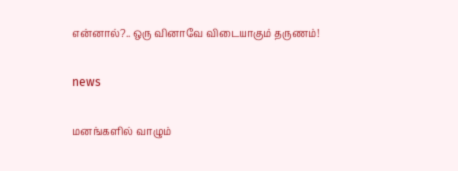என்னால்?.. ஒரு வினாவே விடையாகும் தருணம்!

news

மனங்களில் வாழும்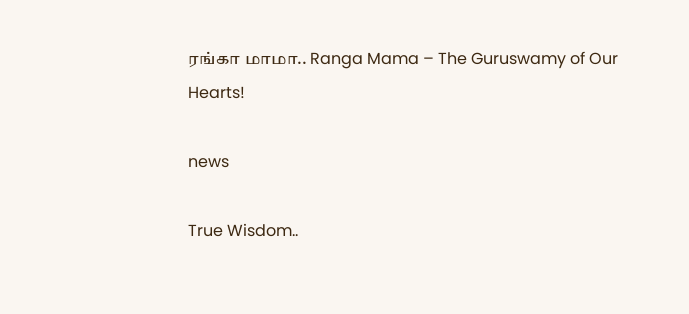ரங்கா மாமா.. Ranga Mama – The Guruswamy of Our Hearts!

news

True Wisdom..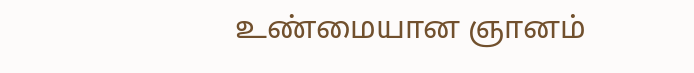உண்மையான ஞானம்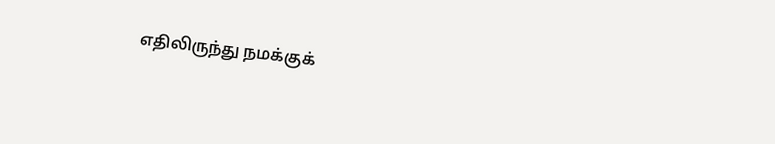எதிலிருந்து நமக்குக்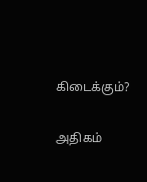கிடைக்கும்?

அதிகம்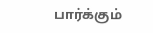பார்க்கும்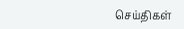செய்திகள்